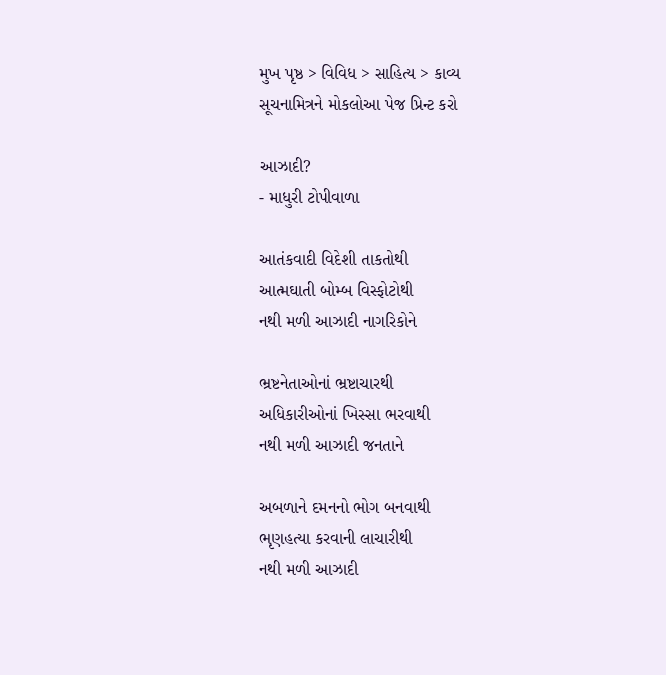મુખ પૃષ્ઠ > વિવિધ > સાહિત્ય > કાવ્ય
સૂચનામિત્રને મોકલોઆ પેજ પ્રિન્ટ કરો

આઝાદી?
- માધુરી ટોપીવાળા

આતંકવાદી વિદેશી તાકતોથી
આત્મઘાતી બોમ્બ વિસ્ફોટોથી
નથી મળી આઝાદી નાગરિકોને

ભ્રષ્ટનેતાઓનાં ભ્રષ્ટાચારથી
અધિકારીઓનાં ખિસ્સા ભરવાથી
નથી મળી આઝાદી જનતાને

અબળાને દમનનો ભોગ બનવાથી
ભૃણહત્યા કરવાની લાચારીથી
નથી મળી આઝાદી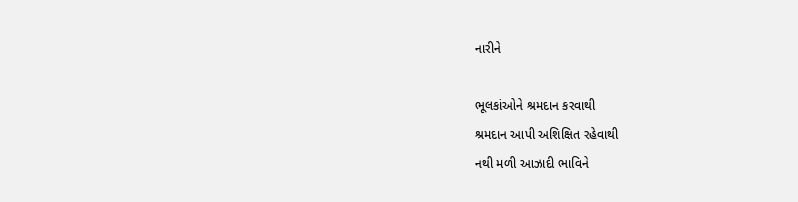નારીને

ભૂલકાંઓને શ્રમદાન કરવાથી
શ્રમદાન આપી અશિક્ષિત રહેવાથી
નથી મળી આઝાદી ભાવિને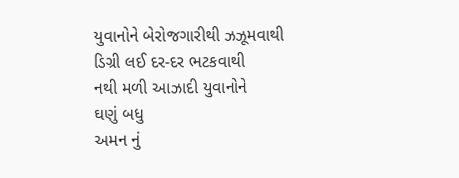યુવાનોને બેરોજગારીથી ઝઝૂમવાથી
ડિગ્રી લઈ દર-દર ભટકવાથી
નથી મળી આઝાદી યુવાનોને
ઘણું બધુ
અમન નું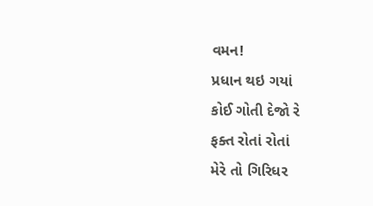વમન!
પ્રધાન થઇ ગયાં
કોઈ ગોતી દેજો રે
ફક્ત રોતાં રોતાં
મેરે તો ગિરિધર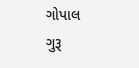ગોપાલ
ગુરૂ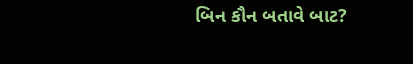બિન કૌન બતાવે બાટ?